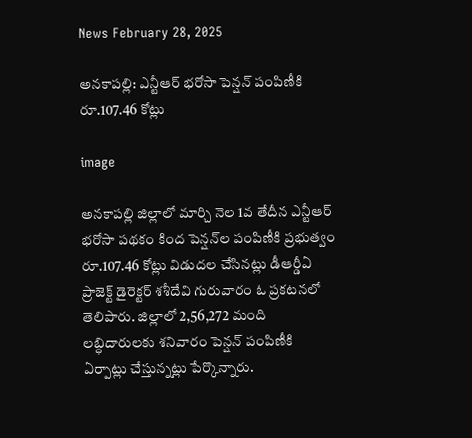News February 28, 2025

అనకాపల్లి: ఎన్టీఆర్ భరోసా పెన్షన్ పంపిణీకి రూ.107.46 కోట్లు

image

అనకాపల్లి జిల్లాలో మార్చి నెల 1వ తేదీన ఎన్టీఆర్ భరోసా పథకం కింద పెన్షన్‌ల పంపిణీకి ప్రభుత్వం రూ.107.46 కోట్లు విడుదల చేసినట్లు డీఆర్డీఏ ప్రాజెక్ట్ డైరెక్టర్ శశీదేవి గురువారం ఓ ప్రకటనలో తెలిపారు. జిల్లాలో 2,56,272 మంది లబ్ధిదారులకు శనివారం పెన్షన్ పంపిణీకి ఏర్పాట్లు చేస్తున్నట్లు పేర్కొన్నారు.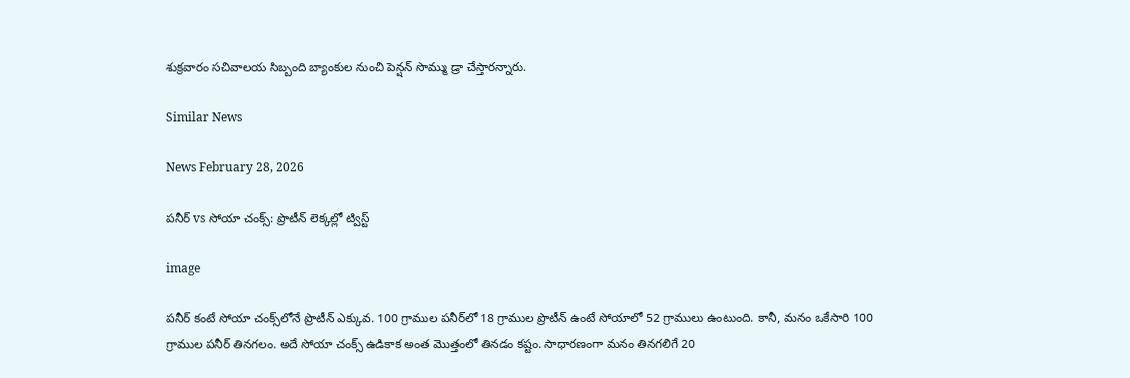శుక్రవారం సచివాలయ సిబ్బంది బ్యాంకుల నుంచి పెన్షన్ సొమ్ము డ్రా చేస్తారన్నారు.

Similar News

News February 28, 2026

పనీర్ vs సోయా చంక్స్: ప్రొటీన్ లెక్కల్లో ట్విస్ట్

image

పనీర్ కంటే సోయా చంక్స్‌లోనే ప్రొటీన్ ఎక్కువ. 100 గ్రాముల పనీర్‌లో 18 గ్రాముల ప్రొటీన్ ఉంటే సోయాలో 52 గ్రాములు ఉంటుంది. కానీ, మనం ఒకేసారి 100 గ్రాముల పనీర్ తినగలం. అదే సోయా చంక్స్ ఉడికాక అంత మొత్తంలో తినడం కష్టం. సాధారణంగా మనం తినగలిగే 20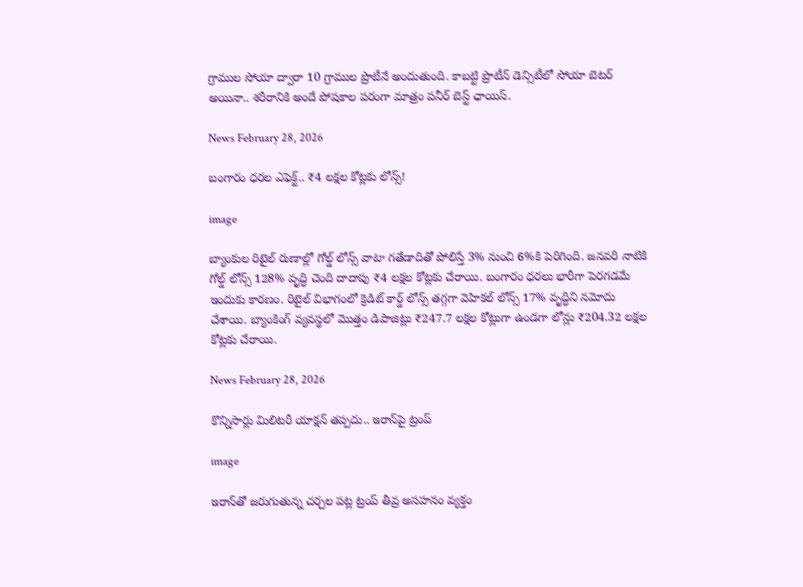గ్రాముల సోయా ద్వారా 10 గ్రాముల ప్రొటీనే అందుతుంది. కాబట్టి ప్రొటీన్ డెన్సిటీలో సోయా బెటర్ అయినా.. శరీరానికి అందే పోషకాల పరంగా మాత్రం పనీర్ బెస్ట్ ఛాయిస్.

News February 28, 2026

బంగారం ధరల ఎఫెక్ట్.. ₹4 లక్షల కోట్లకు లోన్స్!

image

బ్యాంకుల రిటైల్ రుణాల్లో గోల్డ్ లోన్స్ వాటా గతేడాదితో పోలిస్తే 3% నుంచి 6%కి పెరిగింది. జనవరి నాటికి గోల్డ్ లోన్స్ 128% వృద్ధి చెంది దాదాపు ₹4 లక్షల కోట్లకు చేరాయి. బంగారం ధరలు భారీగా పెరగడమే ఇందుకు కారణం. రిటైల్ విభాగంలో క్రెడిట్ కార్డ్ లోన్స్ తగ్గగా వెహికల్ లోన్స్ 17% వృద్ధిని నమోదు చేశాయి. బ్యాంకింగ్ వ్యవస్థలో మొత్తం డిపాజిట్లు ₹247.7 లక్షల కోట్లుగా ఉండగా లోన్లు ₹204.32 లక్షల కోట్లకు చేరాయి.

News February 28, 2026

కొన్నిసార్లు మిలిటరీ యాక్షన్ తప్పదు.. ఇరాన్‌పై ట్రంప్

image

ఇరాన్‌తో జరుగుతున్న చర్చల పట్ల ట్రంప్ తీవ్ర అసహనం వ్యక్తం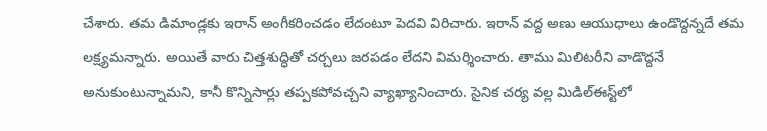చేశారు. తమ డిమాండ్లకు ఇరాన్ అంగీకరించడం లేదంటూ పెదవి విరిచారు. ఇరాన్ వద్ద అణు ఆయుధాలు ఉండొద్దన్నదే తమ లక్ష్యమన్నారు. అయితే వారు చిత్తశుద్ధితో చర్చలు జరపడం లేదని విమర్శించారు. తాము మిలిటరీని వాడొద్దనే అనుకుంటున్నామని, కానీ కొన్నిసార్లు తప్పకపోవచ్చని వ్యాఖ్యానించారు. సైనిక చర్య వల్ల మిడిల్‌ఈస్ట్‌లో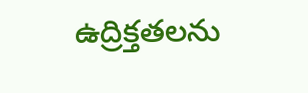ఉద్రిక్తతలను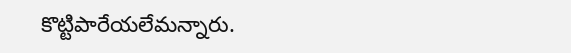కొట్టిపారేయలేమన్నారు.